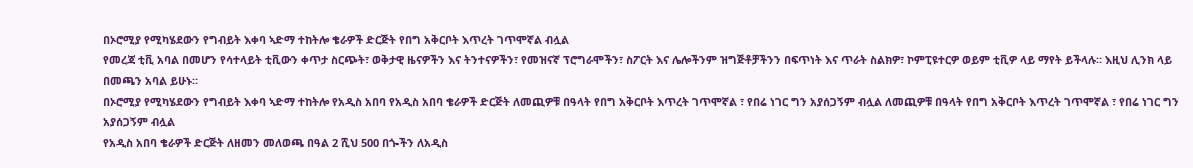በኦሮሚያ የሚካሄደውን የግብይት እቀባ ኣድማ ተከትሎ ቄራዎች ድርጅት የበግ አቅርቦት እጥረት ገጥሞኛል ብሏል
የመረጃ ቲቪ አባል በመሆን የሳተላይት ቲቪውን ቀጥታ ስርጭት፣ ወቅታዊ ዜናዎችን እና ትንተናዎችን፣ የመዝናኛ ፕሮግራሞችን፣ ስፖርት እና ሌሎችንም ዝግጅቶቻችንን በፍጥነት እና ጥራት ስልክዎ፣ ኮምፒዩተርዎ ወይም ቲቪዎ ላይ ማየት ይችላሉ። እዚህ ሊንክ ላይ በመጫን አባል ይሁኑ።
በኦሮሚያ የሚካሄደውን የግብይት እቀባ ኣድማ ተከትሎ የአዲስ አበባ የአዲስ አበባ ቄራዎች ድርጅት ለመጪዎቹ በዓላት የበግ አቅርቦት እጥረት ገጥሞኛል ፣ የበሬ ነገር ግን አያሰጋኝም ብሏል ለመጪዎቹ በዓላት የበግ አቅርቦት እጥረት ገጥሞኛል ፣ የበሬ ነገር ግን አያሰጋኝም ብሏል
የአዲስ አበባ ቄራዎች ድርጅት ለዘመን መለወጫ በዓል 2 ሺህ 500 በጐችን ለአዲስ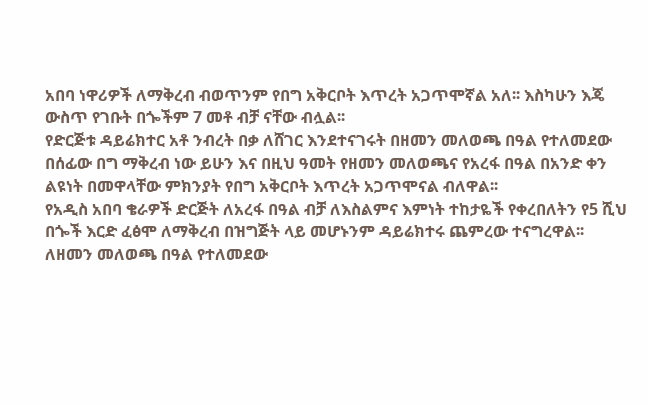አበባ ነዋሪዎች ለማቅረብ ብወጥንም የበግ አቅርቦት እጥረት አጋጥሞኛል አለ፡፡ እስካሁን እጄ ውስጥ የገቡት በጐችም 7 መቶ ብቻ ናቸው ብሏል፡፡
የድርጅቱ ዳይሬክተር አቶ ንብረት በቃ ለሸገር እንደተናገሩት በዘመን መለወጫ በዓል የተለመደው በሰፊው በግ ማቅረብ ነው ይሁን እና በዚህ ዓመት የዘመን መለወጫና የአረፋ በዓል በአንድ ቀን ልዩነት በመዋላቸው ምክንያት የበግ አቅርቦት እጥረት አጋጥሞናል ብለዋል፡፡
የአዲስ አበባ ቄራዎች ድርጅት ለአረፋ በዓል ብቻ ለእስልምና እምነት ተከታዬች የቀረበለትን የ5 ሺህ በጐች እርድ ፈፅሞ ለማቅረብ በዝግጅት ላይ መሆኑንም ዳይሬክተሩ ጨምረው ተናግረዋል፡፡ለዘመን መለወጫ በዓል የተለመደው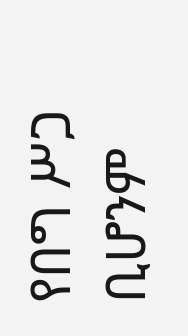የበግ ሥጋ ቢሆንም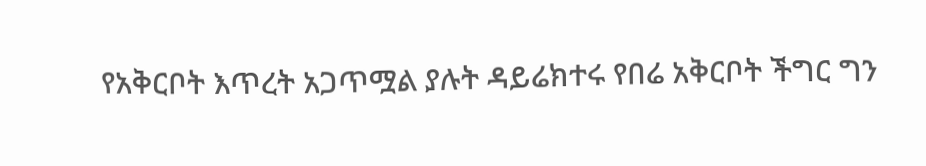የአቅርቦት እጥረት አጋጥሟል ያሉት ዳይሬክተሩ የበሬ አቅርቦት ችግር ግን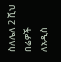ስለሌለ 2 ሺህ በሬዎች ለአዲስ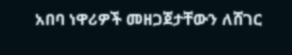አበባ ነዋሪዎች መዘጋጀታቸውን ለሸገር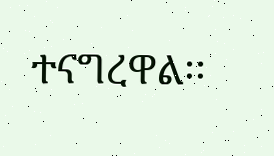ተናግረዋል፡፡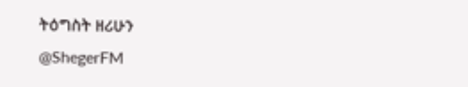ትዕግስት ዘሪሁን
@ShegerFM